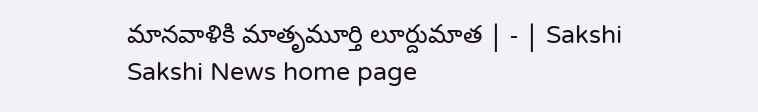మానవాళికి మాతృమూర్తి లూర్దుమాత | - | Sakshi
Sakshi News home page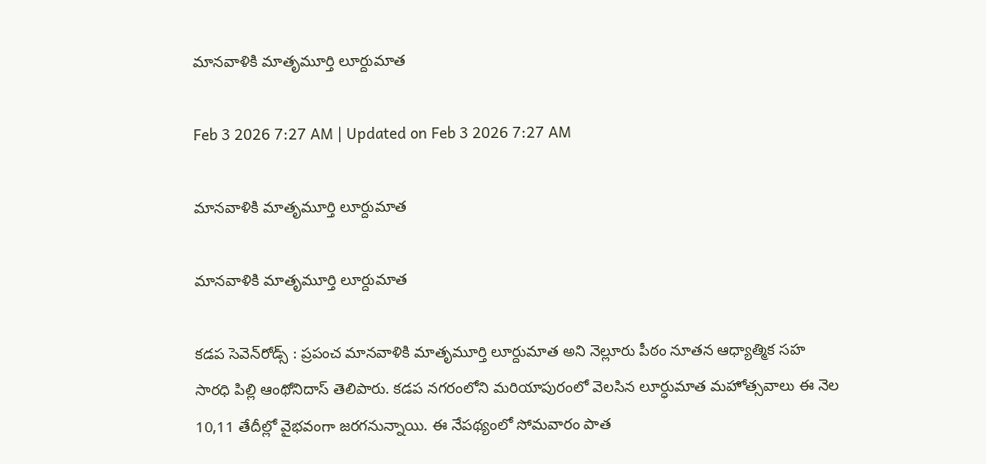మానవాళికి మాతృమూర్తి లూర్దుమాత

Feb 3 2026 7:27 AM | Updated on Feb 3 2026 7:27 AM

మానవాళికి మాతృమూర్తి లూర్దుమాత

మానవాళికి మాతృమూర్తి లూర్దుమాత

కడప సెవెన్‌రోడ్స్‌ : ప్రపంచ మానవాళికి మాతృమూర్తి లూర్దుమాత అని నెల్లూరు పీఠం నూతన ఆధ్యాత్మిక సహ సారధి పిల్లి ఆంథోనిదాస్‌ తెలిపారు. కడప నగరంలోని మరియాపురంలో వెలసిన లూర్ధుమాత మహోత్సవాలు ఈ నెల 10,11 తేదీల్లో వైభవంగా జరగనున్నాయి. ఈ నేపథ్యంలో సోమవారం పాత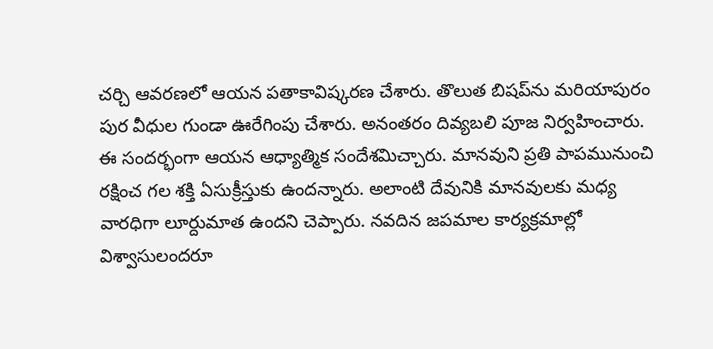చర్చి ఆవరణలో ఆయన పతాకావిష్కరణ చేశారు. తొలుత బిషప్‌ను మరియాపురం పుర వీధుల గుండా ఊరేగింపు చేశారు. అనంతరం దివ్యబలి పూజ నిర్వహించారు. ఈ సందర్భంగా ఆయన ఆధ్యాత్మిక సందేశమిచ్చారు. మానవుని ప్రతి పాపమునుంచి రక్షించ గల శక్తి ఏసుక్రీస్తుకు ఉందన్నారు. అలాంటి దేవునికి మానవులకు మధ్య వారధిగా లూర్దుమాత ఉందని చెప్పారు. నవదిన జపమాల కార్యక్రమాల్లో విశ్వాసులందరూ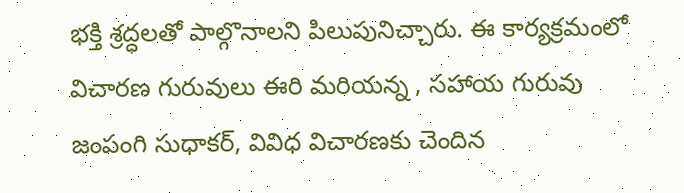భక్తి శ్రద్ధలతో పాల్గొనాలని పిలుపునిచ్చారు. ఈ కార్యక్రమంలో విచారణ గురువులు ఈరి మరియన్న , సహాయ గురువు జంపంగి సుధాకర్‌, వివిధ విచారణకు చెందిన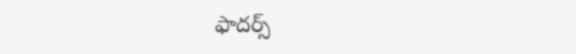ఫాదర్స్‌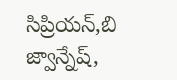సిప్రియన్‌,బి జ్వాన్నేష్‌,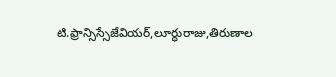టి.ఫ్రాన్సిస్సేజేవియర్‌,లూర్ధురాజు,తిరుణాల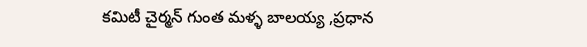కమిటీ చైర్మన్‌ గుంత మళ్ళ బాలయ్య ,ప్రధాన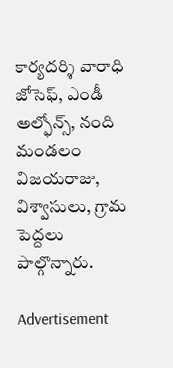కార్యదర్శి వారాధి జోసెఫ్‌, ఎండీ అల్ఫోన్స్‌, నంది మండలం విజయరాజు, విశ్వాసులు, గ్రామ పెద్దలు పాల్గొన్నారు.

Advertisement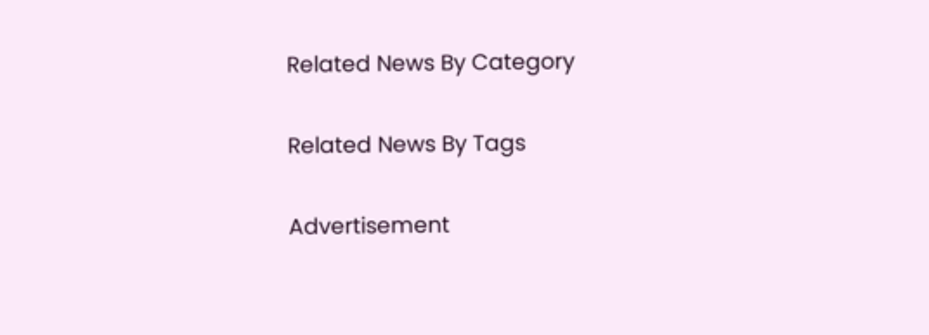Related News By Category

Related News By Tags

Advertisement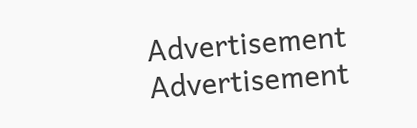Advertisement
Advertisement